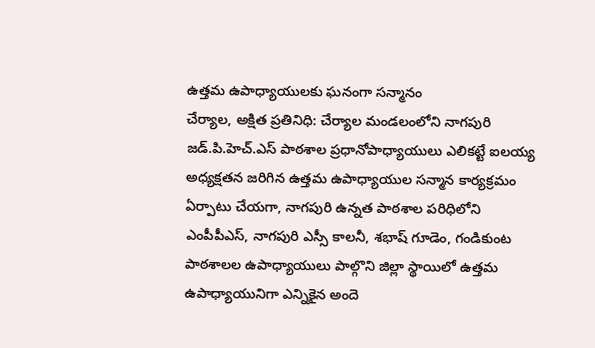ఉత్తమ ఉపాధ్యాయులకు ఘనంగా సన్మానం
చేర్యాల, అక్షిత ప్రతినిధి: చేర్యాల మండలంలోని నాగపురి జడ్.పి.హెచ్.ఎస్ పాఠశాల ప్రధానోపాధ్యాయులు ఎలికట్టే ఐలయ్య అధ్యక్షతన జరిగిన ఉత్తమ ఉపాధ్యాయుల సన్మాన కార్యక్రమం ఏర్పాటు చేయగా, నాగపురి ఉన్నత పాఠశాల పరిధిలోని ఎంపీపీఎస్, నాగపురి ఎస్సీ కాలనీ, శభాష్ గూడెం, గండికుంట పాఠశాలల ఉపాధ్యాయులు పాల్గొని జిల్లా స్థాయిలో ఉత్తమ ఉపాధ్యాయునిగా ఎన్నికైన అందె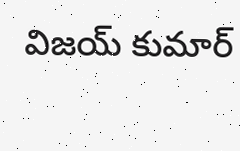విజయ్ కుమార్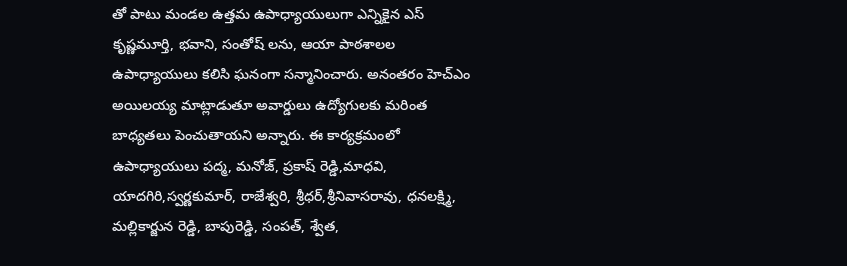తో పాటు మండల ఉత్తమ ఉపాధ్యాయులుగా ఎన్నికైన ఎస్ కృష్ణమూర్తి, భవాని, సంతోష్ లను, ఆయా పాఠశాలల ఉపాధ్యాయులు కలిసి ఘనంగా సన్మానించారు. అనంతరం హెచ్ఎం అయిలయ్య మాట్లాడుతూ అవార్డులు ఉద్యోగులకు మరింత బాధ్యతలు పెంచుతాయని అన్నారు. ఈ కార్యక్రమంలో ఉపాధ్యాయులు పద్మ, మనోజ్, ప్రకాష్ రెడ్డి,మాధవి, యాదగిరి,స్వర్ణకుమార్, రాజేశ్వరి, శ్రీధర్,శ్రీనివాసరావు, ధనలక్ష్మి, మల్లికార్జున రెడ్డి, బాపురెడ్డి, సంపత్, శ్వేత,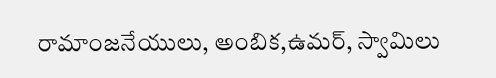రామాంజనేయులు, అంబిక,ఉమర్, స్వామిలు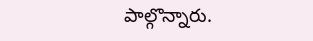పాల్గొన్నారు.